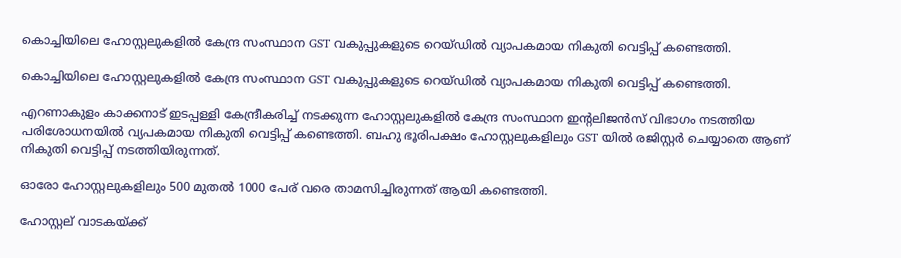കൊച്ചിയിലെ ഹോസ്റ്റലുകളിൽ കേന്ദ്ര സംസ്ഥാന GST വകുപ്പുകളുടെ റെയ്ഡിൽ വ്യാപകമായ നികുതി വെട്ടിപ്പ് കണ്ടെത്തി.

കൊച്ചിയിലെ ഹോസ്റ്റലുകളിൽ കേന്ദ്ര സംസ്ഥാന GST വകുപ്പുകളുടെ റെയ്ഡിൽ വ്യാപകമായ നികുതി വെട്ടിപ്പ് കണ്ടെത്തി.

എറണാകുളം കാക്കനാട് ഇടപ്പള്ളി കേന്ദ്രീകരിച്ച് നടക്കുന്ന ഹോസ്റ്റലുകളിൽ കേന്ദ്ര സംസ്ഥാന ഇൻ്റലിജൻസ് വിഭാഗം നടത്തിയ പരിശോധനയിൽ വ്യപകമായ നികുതി വെട്ടിപ്പ് കണ്ടെത്തി. ബഹു ഭൂരിപക്ഷം ഹോസ്റ്റലുകളിലും GST യിൽ രജിസ്റ്റർ ചെയ്യാതെ ആണ് നികുതി വെട്ടിപ്പ് നടത്തിയിരുന്നത്.

ഓരോ ഹോസ്റ്റലുകളിലും 500 മുതൽ 1000 പേര് വരെ താമസിച്ചിരുന്നത് ആയി കണ്ടെത്തി.

ഹോസ്റ്റല് വാടകയ്ക്ക്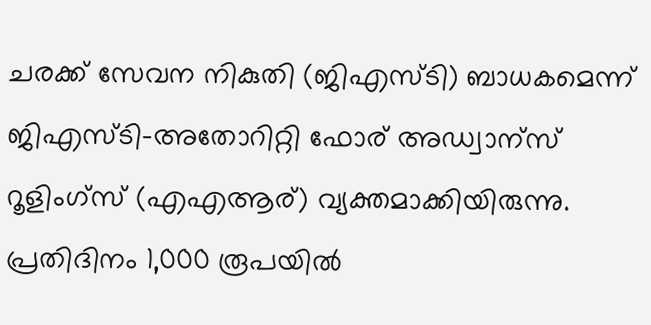ചരക്ക് സേവന നികുതി (ജിഎസ്ടി) ബാധകമെന്ന് ജിഎസ്ടി-അതോറിറ്റി ഫോര് അഡ്വാന്സ് റൂളിംഗ്സ് (എഎആര്) വ്യക്തമാക്കിയിരുന്നു. പ്രതിദിനം 1,000 രൂപയില്‍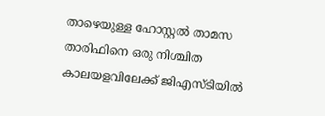താഴെയുള്ള ഹോസ്റ്റല്‍ താമസ താരിഫിനെ ഒരു നിശ്ചിത കാലയളവിലേക്ക് ജിഎസ്ടിയില്‍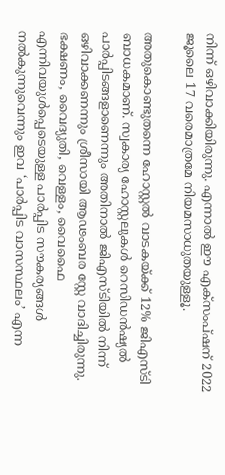നിന്ന് ഒഴിവാക്കിയിരുന്നു. എന്നാല്‍ ഈ എക്സംപ്ഷന് 2022 ജൂലൈ 17 വരെമാത്രമേ നിയമസാധുതയുള്ളൂ.

അതുകൊണ്ടുതന്നെ ഹോസ്റ്റല്‍ വാടകയ്ക്ക് 12% ജിഎസ്ടി ബാധകമാണ്. സ്വകാര്യ ഹോസ്റ്റലുകള്‍ റെസിഡന്‍ഷ്യല്‍ പാര്‍പ്പിടങ്ങളാണെന്നും അതിനാല്‍ ജിഎസ്ടിയില്‍ നിന്ന് ഒഴിവാക്കണന്നും ശ്രീസായി ആഢംബര സ്റ്റേ വാദിച്ചിരുന്നു. ഭക്ഷണം, വൈദ്യുതി, വെള്ളം, വൈഫൈ എന്നിവയുള്‍പ്പെടെയുള്ള പാര്‍പ്പിട സൗകര്യങ്ങള്‍ നല്‍കുന്നുവെന്നും ഇവ ‘പാര്‍പ്പിട വാസസ്ഥലം’ എന്ന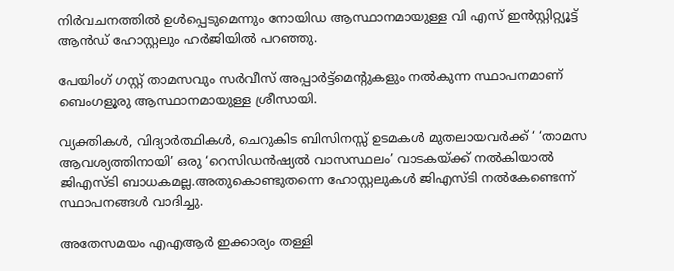നിര്‍വചനത്തില്‍ ഉള്‍പ്പെടുമെന്നും നോയിഡ ആസ്ഥാനമായുള്ള വി എസ് ഇന്‍സ്റ്റിറ്റ്യൂട്ട് ആന്‍ഡ് ഹോസ്റ്റലും ഹര്‍ജിയില്‍ പറഞ്ഞു.

പേയിംഗ് ഗസ്റ്റ് താമസവും സര്‍വീസ് അപ്പാര്‍ട്ട്മെന്റുകളും നല്‍കുന്ന സ്ഥാപനമാണ് ബെംഗളൂരു ആസ്ഥാനമായുള്ള ശ്രീസായി.

വ്യക്തികള്‍, വിദ്യാര്‍ത്ഥികള്‍, ചെറുകിട ബിസിനസ്സ് ഉടമകള്‍ മുതലായവര്‍ക്ക് ‘ ‘താമസ ആവശ്യത്തിനായി’ ഒരു ‘റെസിഡന്‍ഷ്യല്‍ വാസസ്ഥലം’ വാടകയ്ക്ക് നല്‍കിയാല്‍ ജിഎസ്ടി ബാധകമല്ല.അതുകൊണ്ടുതന്നെ ഹോസ്റ്റലുകള്‍ ജിഎസ്ടി നല്‍കേണ്ടെന്ന് സ്ഥാപനങ്ങള്‍ വാദിച്ചു.

അതേസമയം എഎആര്‍ ഇക്കാര്യം തള്ളി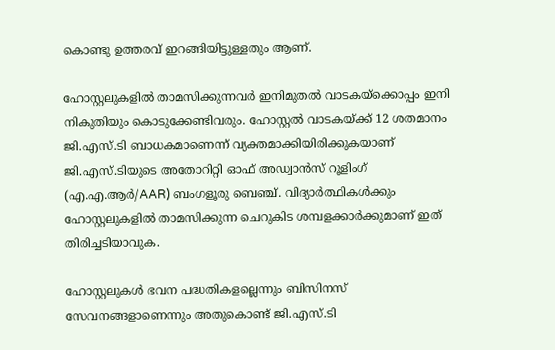കൊണ്ടു ഉത്തരവ് ഇറങ്ങിയിട്ടുള്ളതും ആണ്.

ഹോസ്റ്റലുകളില്‍ താമസിക്കുന്നവര്‍ ഇനിമുതല്‍ വാടകയ്‌ക്കൊപ്പം ഇനി നികുതിയും കൊടുക്കേണ്ടിവരും. ഹോസ്റ്റല്‍ വാടകയ്ക്ക് 12 ശതമാനം ജി.എസ്.ടി ബാധകമാണെന്ന് വ്യക്തമാക്കിയിരിക്കുകയാണ് ജി.എസ്.ടിയുടെ അതോറിറ്റി ഓഫ് അഡ്വാന്‍സ് റൂളിംഗ് (എ.എ.ആര്‍/AAR) ബംഗളൂരു ബെഞ്ച്. വിദ്യാര്‍ത്ഥികള്‍ക്കും ഹോസ്റ്റലുകളില്‍ താമസിക്കുന്ന ചെറുകിട ശമ്പളക്കാര്‍ക്കുമാണ് ഇത് തിരിച്ചടിയാവുക.

ഹോസ്റ്റലുകള്‍ ഭവന പദ്ധതികളല്ലെന്നും ബിസിനസ് സേവനങ്ങളാണെന്നും അതുകൊണ്ട് ജി.എസ്.ടി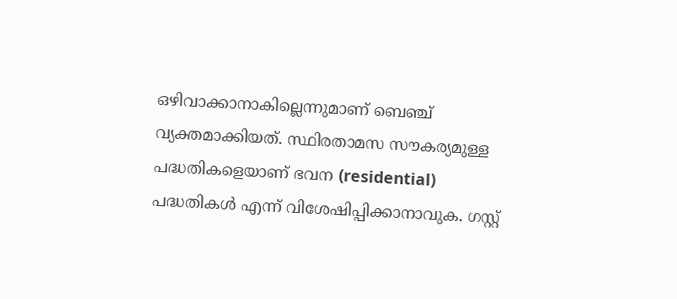ഒഴിവാക്കാനാകില്ലെന്നുമാണ് ബെഞ്ച് വ്യക്തമാക്കിയത്. സ്ഥിരതാമസ സൗകര്യമുള്ള പദ്ധതികളെയാണ് ഭവന (residential) പദ്ധതികള്‍ എന്ന് വിശേഷിപ്പിക്കാനാവുക. ഗസ്റ്റ്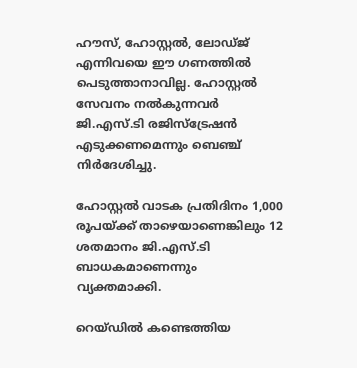ഹൗസ്, ഹോസ്റ്റല്‍, ലോഡ്ജ് എന്നിവയെ ഈ ഗണത്തില്‍ പെടുത്താനാവില്ല. ഹോസ്റ്റല്‍ സേവനം നല്‍കുന്നവര്‍ ജി.എസ്.ടി രജിസ്‌ട്രേഷൻ എടുക്കണമെന്നും ബെഞ്ച് നിര്‍ദേശിച്ചു.

ഹോസ്റ്റല്‍ വാടക പ്രതിദിനം 1,000 രൂപയ്ക്ക് താഴെയാണെങ്കിലും 12 ശതമാനം ജി.എസ്.ടി ബാധകമാണെന്നും വ്യക്തമാക്കി.

റെയ്ഡിൽ കണ്ടെത്തിയ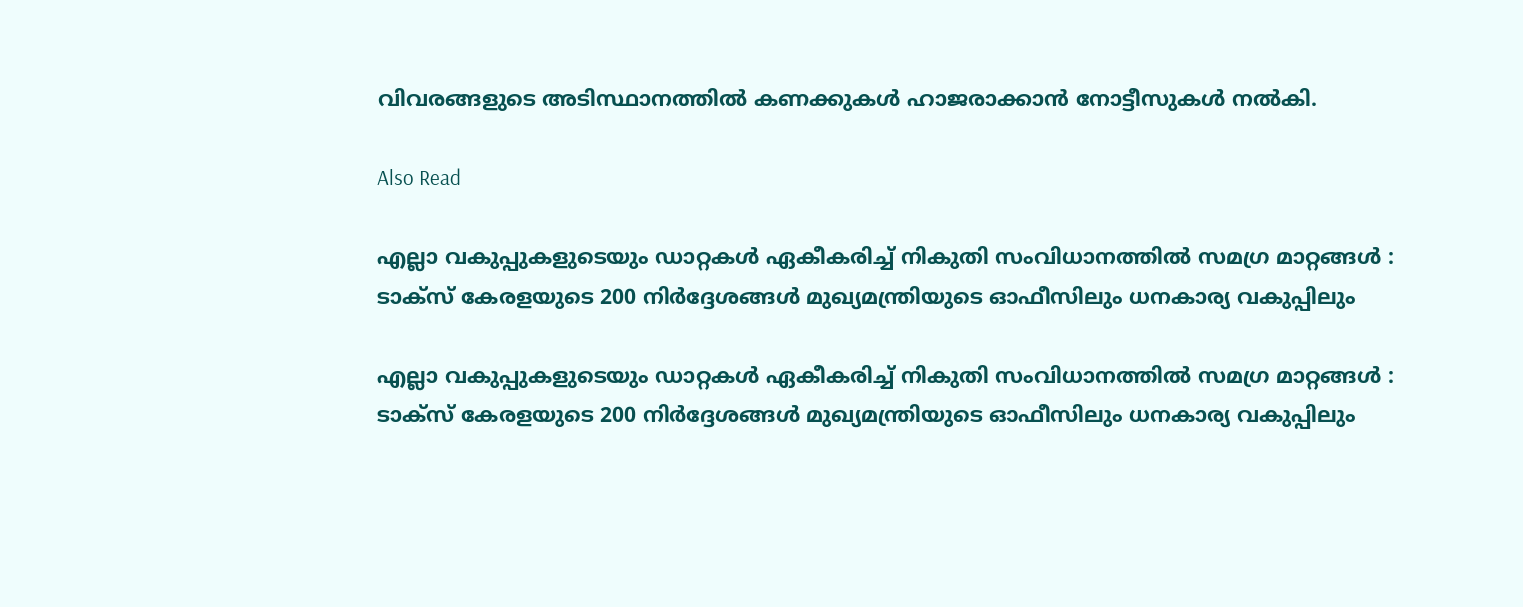വിവരങ്ങളുടെ അടിസ്ഥാനത്തിൽ കണക്കുകൾ ഹാജരാക്കാൻ നോട്ടീസുകൾ നൽകി.

Also Read

എല്ലാ വകുപ്പുകളുടെയും ഡാറ്റകൾ ഏകീകരിച്ച് നികുതി സംവിധാനത്തിൽ സമഗ്ര മാറ്റങ്ങൾ : ടാക്സ് കേരളയുടെ 200 നിർദ്ദേശങ്ങൾ മുഖ്യമന്ത്രിയുടെ ഓഫീസിലും ധനകാര്യ വകുപ്പിലും

എല്ലാ വകുപ്പുകളുടെയും ഡാറ്റകൾ ഏകീകരിച്ച് നികുതി സംവിധാനത്തിൽ സമഗ്ര മാറ്റങ്ങൾ : ടാക്സ് കേരളയുടെ 200 നിർദ്ദേശങ്ങൾ മുഖ്യമന്ത്രിയുടെ ഓഫീസിലും ധനകാര്യ വകുപ്പിലും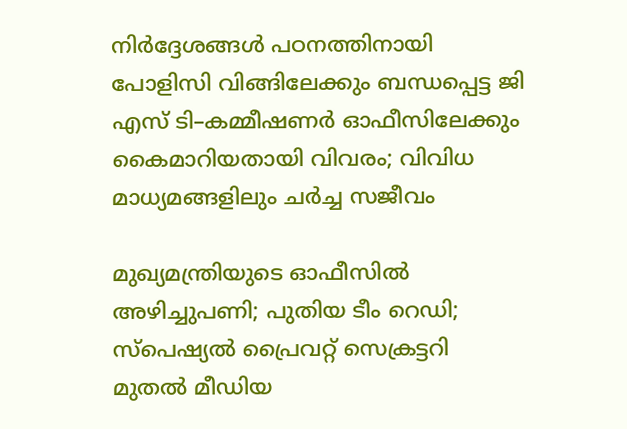നിർദ്ദേശങ്ങൾ പഠനത്തിനായി പോളിസി വിങ്ങിലേക്കും ബന്ധപ്പെട്ട ജി എസ് ടി–കമ്മീഷണർ ഓഫീസിലേക്കും കൈമാറിയതായി വിവരം; വിവിധ മാധ്യമങ്ങളിലും ചർച്ച സജീവം

മുഖ്യമന്ത്രിയുടെ ഓഫീസിൽ അഴിച്ചുപണി; പുതിയ ടീം റെഡി; സ്പെഷ്യൽ പ്രൈവറ്റ് സെക്രട്ടറി മുതൽ മീഡിയ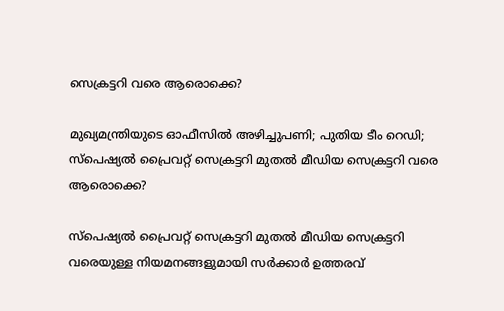സെക്രട്ടറി വരെ ആരൊക്കെ?

മുഖ്യമന്ത്രിയുടെ ഓഫീസിൽ അഴിച്ചുപണി; പുതിയ ടീം റെഡി; സ്പെഷ്യൽ പ്രൈവറ്റ് സെക്രട്ടറി മുതൽ മീഡിയ സെക്രട്ടറി വരെ ആരൊക്കെ?

സ്പെഷ്യൽ പ്രൈവറ്റ് സെക്രട്ടറി മുതൽ മീഡിയ സെക്രട്ടറി വരെയുള്ള നിയമനങ്ങളുമായി സർക്കാർ ഉത്തരവ്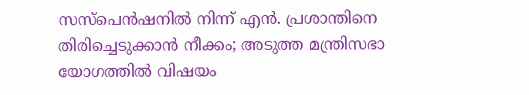സസ്പെൻഷനിൽ നിന്ന് എൻ. പ്രശാന്തിനെ തിരിച്ചെടുക്കാൻ നീക്കം; അടുത്ത മന്ത്രിസഭാ യോഗത്തിൽ വിഷയം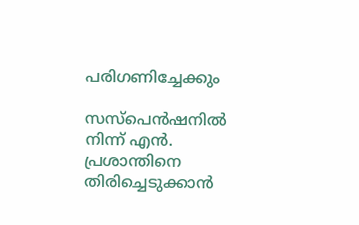പരിഗണിച്ചേക്കും

സസ്പെൻഷനിൽ നിന്ന് എൻ. പ്രശാന്തിനെ തിരിച്ചെടുക്കാൻ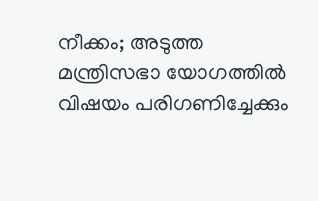നീക്കം; അടുത്ത മന്ത്രിസഭാ യോഗത്തിൽ വിഷയം പരിഗണിച്ചേക്കും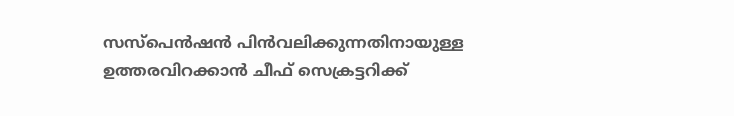സസ്പെൻഷൻ പിൻവലിക്കുന്നതിനായുള്ള ഉത്തരവിറക്കാൻ ചീഫ് സെക്രട്ടറിക്ക്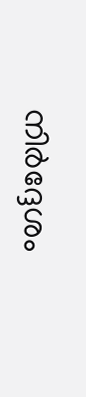നിർദ്ദേശം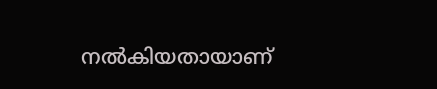നൽകിയതായാണ്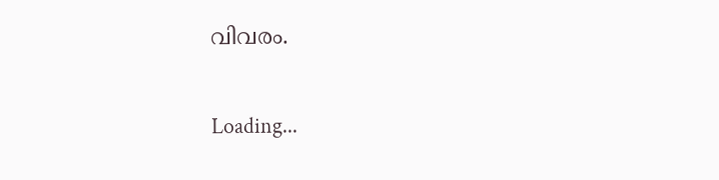വിവരം.

Loading...